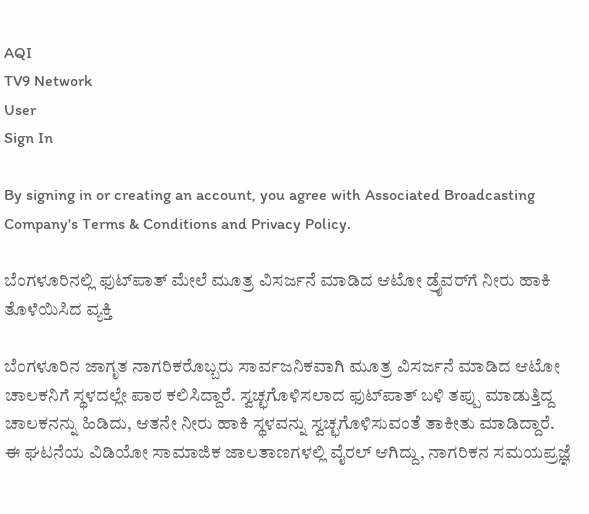AQI
TV9 Network
User
Sign In

By signing in or creating an account, you agree with Associated Broadcasting Company's Terms & Conditions and Privacy Policy.

ಬೆಂಗಳೂರಿನಲ್ಲಿ ಫುಟ್‌ಪಾತ್ ಮೇಲೆ ಮೂತ್ರ ವಿಸರ್ಜನೆ ಮಾಡಿದ ಆಟೋ ಡ್ರೈವರ್‌ಗೆ ನೀರು ಹಾಕಿ ತೊಳೆಯಿಸಿದ ವ್ಯಕ್ತಿ

ಬೆಂಗಳೂರಿನ ಜಾಗೃತ ನಾಗರಿಕರೊಬ್ಬರು ಸಾರ್ವಜನಿಕವಾಗಿ ಮೂತ್ರ ವಿಸರ್ಜನೆ ಮಾಡಿದ ಆಟೋ ಚಾಲಕನಿಗೆ ಸ್ಥಳದಲ್ಲೇ ಪಾಠ ಕಲಿಸಿದ್ದಾರೆ. ಸ್ವಚ್ಛಗೊಳಿಸಲಾದ ಫುಟ್‌ಪಾತ್ ಬಳಿ ತಪ್ಪು ಮಾಡುತ್ತಿದ್ದ ಚಾಲಕನನ್ನು ಹಿಡಿದು, ಆತನೇ ನೀರು ಹಾಕಿ ಸ್ಥಳವನ್ನು ಸ್ವಚ್ಛಗೊಳಿಸುವಂತೆ ತಾಕೀತು ಮಾಡಿದ್ದಾರೆ. ಈ ಘಟನೆಯ ವಿಡಿಯೋ ಸಾಮಾಜಿಕ ಜಾಲತಾಣಗಳಲ್ಲಿ ವೈರಲ್ ಆಗಿದ್ದು, ನಾಗರಿಕನ ಸಮಯಪ್ರಜ್ಞೆ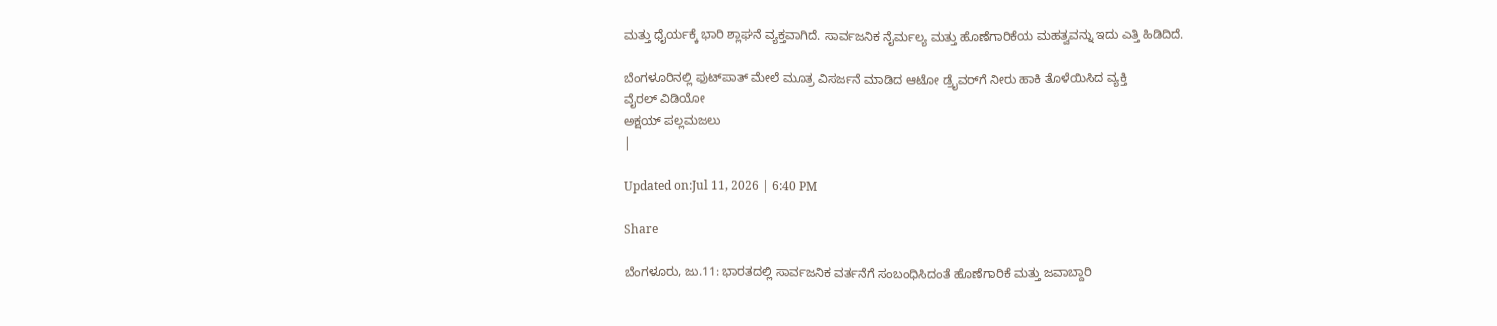ಮತ್ತು ಧೈರ್ಯಕ್ಕೆ ಭಾರಿ ಶ್ಲಾಘನೆ ವ್ಯಕ್ತವಾಗಿದೆ. ಸಾರ್ವಜನಿಕ ನೈರ್ಮಲ್ಯ ಮತ್ತು ಹೊಣೆಗಾರಿಕೆಯ ಮಹತ್ವವನ್ನು ಇದು ಎತ್ತಿ ಹಿಡಿದಿದೆ.

ಬೆಂಗಳೂರಿನಲ್ಲಿ ಫುಟ್‌ಪಾತ್ ಮೇಲೆ ಮೂತ್ರ ವಿಸರ್ಜನೆ ಮಾಡಿದ ಆಟೋ ಡ್ರೈವರ್‌ಗೆ ನೀರು ಹಾಕಿ ತೊಳೆಯಿಸಿದ ವ್ಯಕ್ತಿ
ವೈರಲ್ ವಿಡಿಯೋ
ಅಕ್ಷಯ್ ಪಲ್ಲಮಜಲು
|

Updated on:Jul 11, 2026 | 6:40 PM

Share

ಬೆಂಗಳೂರು, ಜು.11: ಭಾರತದಲ್ಲಿ ಸಾರ್ವಜನಿಕ ವರ್ತನೆಗೆ ಸಂಬಂಧಿಸಿದಂತೆ ಹೊಣೆಗಾರಿಕೆ ಮತ್ತು ಜವಾಬ್ದಾರಿ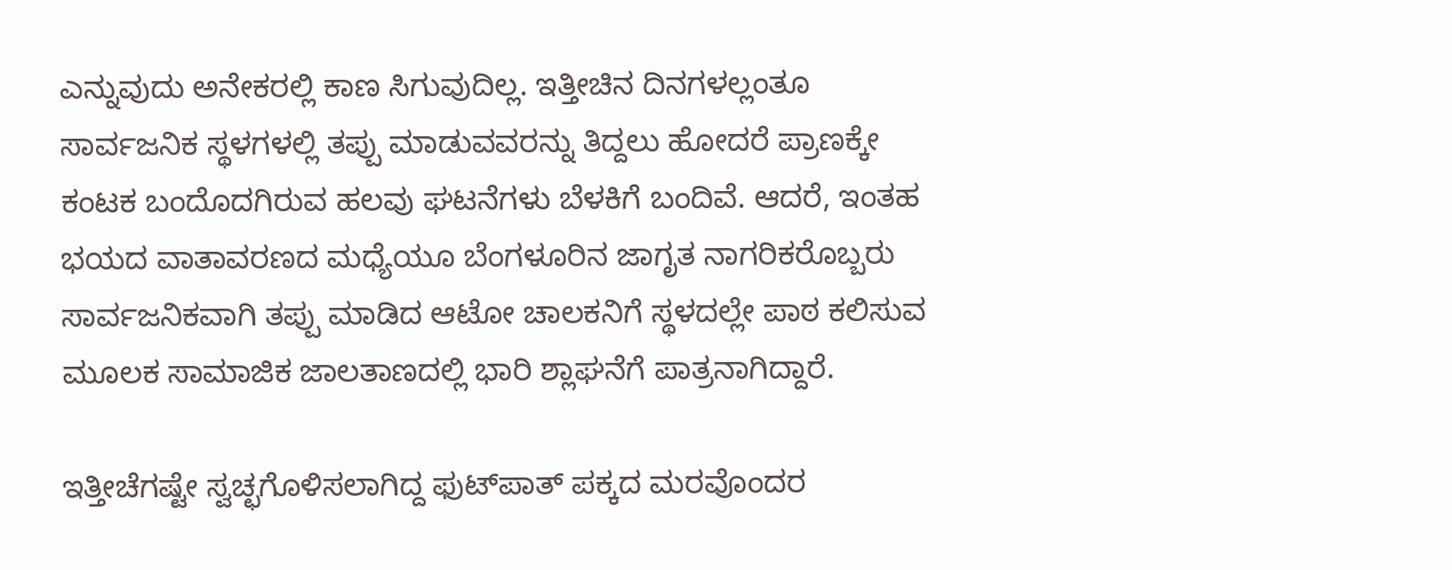ಎನ್ನುವುದು ಅನೇಕರಲ್ಲಿ ಕಾಣ ಸಿಗುವುದಿಲ್ಲ. ಇತ್ತೀಚಿನ ದಿನಗಳಲ್ಲಂತೂ ಸಾರ್ವಜನಿಕ ಸ್ಥಳಗಳಲ್ಲಿ ತಪ್ಪು ಮಾಡುವವರನ್ನು ತಿದ್ದಲು ಹೋದರೆ ಪ್ರಾಣಕ್ಕೇ ಕಂಟಕ ಬಂದೊದಗಿರುವ ಹಲವು ಘಟನೆಗಳು ಬೆಳಕಿಗೆ ಬಂದಿವೆ. ಆದರೆ, ಇಂತಹ ಭಯದ ವಾತಾವರಣದ ಮಧ್ಯೆಯೂ ಬೆಂಗಳೂರಿನ ಜಾಗೃತ ನಾಗರಿಕರೊಬ್ಬರು ಸಾರ್ವಜನಿಕವಾಗಿ ತಪ್ಪು ಮಾಡಿದ ಆಟೋ ಚಾಲಕನಿಗೆ ಸ್ಥಳದಲ್ಲೇ ಪಾಠ ಕಲಿಸುವ ಮೂಲಕ ಸಾಮಾಜಿಕ ಜಾಲತಾಣದಲ್ಲಿ ಭಾರಿ ಶ್ಲಾಘನೆಗೆ ಪಾತ್ರನಾಗಿದ್ದಾರೆ.

ಇತ್ತೀಚೆಗಷ್ಟೇ ಸ್ವಚ್ಛಗೊಳಿಸಲಾಗಿದ್ದ ಫುಟ್‌ಪಾತ್ ಪಕ್ಕದ ಮರವೊಂದರ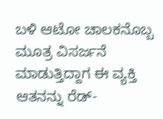ಬಳಿ ಆಟೋ ಚಾಲಕನೊಬ್ಬ ಮೂತ್ರ ವಿಸರ್ಜನೆ ಮಾಡುತ್ತಿದ್ದಾಗ ಈ ವ್ಯಕ್ತಿ ಆತನನ್ನು ರೆಡ್-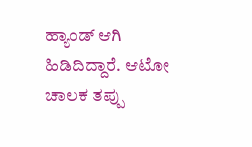ಹ್ಯಾಂಡ್ ಆಗಿ ಹಿಡಿದಿದ್ದಾರೆ. ಆಟೋ ಚಾಲಕ ತಪ್ಪು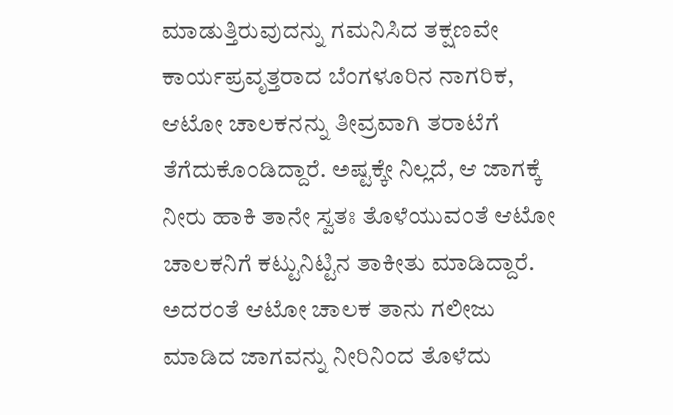ಮಾಡುತ್ತಿರುವುದನ್ನು ಗಮನಿಸಿದ ತಕ್ಷಣವೇ ಕಾರ್ಯಪ್ರವೃತ್ತರಾದ ಬೆಂಗಳೂರಿನ ನಾಗರಿಕ, ಆಟೋ ಚಾಲಕನನ್ನು ತೀವ್ರವಾಗಿ ತರಾಟೆಗೆ ತೆಗೆದುಕೊಂಡಿದ್ದಾರೆ. ಅಷ್ಟಕ್ಕೇ ನಿಲ್ಲದೆ, ಆ ಜಾಗಕ್ಕೆ ನೀರು ಹಾಕಿ ತಾನೇ ಸ್ವತಃ ತೊಳೆಯುವಂತೆ ಆಟೋ ಚಾಲಕನಿಗೆ ಕಟ್ಟುನಿಟ್ಟಿನ ತಾಕೀತು ಮಾಡಿದ್ದಾರೆ. ಅದರಂತೆ ಆಟೋ ಚಾಲಕ ತಾನು ಗಲೀಜು ಮಾಡಿದ ಜಾಗವನ್ನು ನೀರಿನಿಂದ ತೊಳೆದು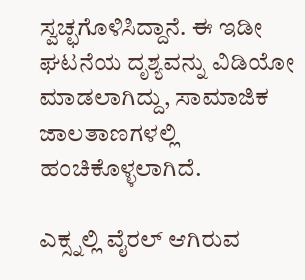ಸ್ವಚ್ಛಗೊಳಿಸಿದ್ದಾನೆ. ಈ ಇಡೀ ಘಟನೆಯ ದೃಶ್ಯವನ್ನು ವಿಡಿಯೋ ಮಾಡಲಾಗಿದ್ದು, ಸಾಮಾಜಿಕ ಜಾಲತಾಣಗಳಲ್ಲಿ ಹಂಚಿಕೊಳ್ಳಲಾಗಿದೆ.

ಎಕ್ಸ್ನಲ್ಲಿ ವೈರಲ್ ಆಗಿರುವ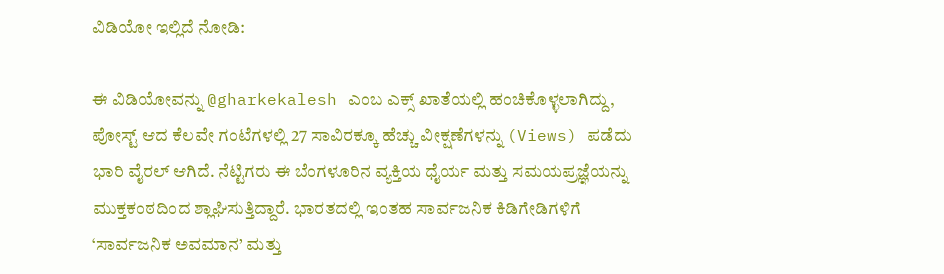ವಿಡಿಯೋ ಇಲ್ಲಿದೆ ನೋಡಿ:

ಈ ವಿಡಿಯೋವನ್ನು @gharkekalesh ಎಂಬ ಎಕ್ಸ್ ಖಾತೆಯಲ್ಲಿ ಹಂಚಿಕೊಳ್ಳಲಾಗಿದ್ದು, ಪೋಸ್ಟ್ ಆದ ಕೆಲವೇ ಗಂಟೆಗಳಲ್ಲಿ 27 ಸಾವಿರಕ್ಕೂ ಹೆಚ್ಚು ವೀಕ್ಷಣೆಗಳನ್ನು (Views) ಪಡೆದು ಭಾರಿ ವೈರಲ್ ಆಗಿದೆ. ನೆಟ್ಟಿಗರು ಈ ಬೆಂಗಳೂರಿನ ವ್ಯಕ್ತಿಯ ಧೈರ್ಯ ಮತ್ತು ಸಮಯಪ್ರಜ್ಞೆಯನ್ನು ಮುಕ್ತಕಂಠದಿಂದ ಶ್ಲಾಘಿಸುತ್ತಿದ್ದಾರೆ. ಭಾರತದಲ್ಲಿ ಇಂತಹ ಸಾರ್ವಜನಿಕ ಕಿಡಿಗೇಡಿಗಳಿಗೆ ‘ಸಾರ್ವಜನಿಕ ಅವಮಾನ’ ಮತ್ತು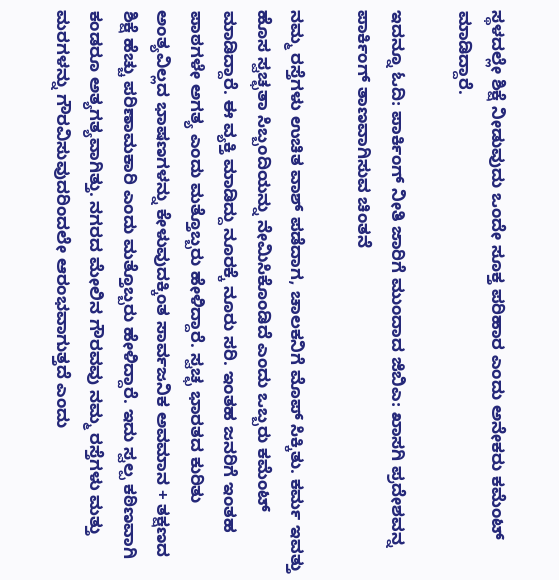ಸ್ಥಳದಲ್ಲೇ ಶಿಕ್ಷೆ ನೀಡುವುದು ಒಂದೇ ಸೂಕ್ತ ಪರಿಹಾರ ಎಂದು ಅನೇಕರು ಕಮೆಂಟ್ ಮಾಡಿದ್ದಾರೆ.

ಇದನ್ನೂ ಓದಿ: ಪಾರ್ಕಿಂಗ್ ನೀತಿ ಜಾರಿಗೆ ಮುಂದಾದ ಜಿಬಿಎ: ಖಾಸಗಿ ಪ್ರದೇಶವನ್ನ ಪಾರ್ಕಿಂಗ್ ತಾಣವಾಗಿಸುವ ಚಿಂತನೆ

ನಮ್ಮ ರಸ್ತೆಗಳು ಉಚಿತ ವಾಶ್ ಪಡೆದಾಗ, ಚಾಲಕನಿಗೆ ಮೊಪ್ ಸಿಕ್ಕಿತು. ಕರ್ಮ ಇವತ್ತು ಹೊಸ ಸ್ವಚ್ಛತಾ ಸಿಬ್ಬಂದಿಯನ್ನು ನೇಮಿಸಿಕೊಂಡಿದೆ ಎಂದು ಒಬ್ಬರು ಕಮೆಂಟ್ ಮಾಡಿದ್ದಾರೆ. ಈ ವ್ಯಕ್ತಿ ಮಾಡಿದ್ದು ನೂರಕ್ಕೆ ನೂರು ಸರಿ. ಇಂತಹ ಜನರಿಗೆ ಇಂತಹ ಪಾಠಗಳೇ ಅಗತ್ಯ ಎಂದು ಮತ್ತೊಬ್ಬರು ಹೇಳಿದ್ದಾರೆ. ಸ್ವಚ್ಛ ಭಾರತದ ಕುರಿತು ಅಂತ್ಯವಿಲ್ಲದ ಭಾಷಣಗಳನ್ನು ಕೇಳುವುದಕ್ಕಿಂತ ಸಾರ್ವಜನಿಕ ಅವಮಾನ + ತಕ್ಷಣದ ಶಿಕ್ಷೆ ಹೆಚ್ಚು ಪರಿಣಾಮಕಾರಿ ಎಂದು ಮತ್ತೊಬ್ಬರು ಹೇಳಿದ್ದಾರೆ. ಇದು ಸ್ವಲ್ಪ ಕಠಿಣವಾಗಿ ಕಂಡರೂ ಅತ್ಯಗತ್ಯವಾಗಿತ್ತು. ನಗರದ ಮೇಲಿನ ಗೌರವವು ನಮ್ಮ ರಸ್ತೆಗಳು ಮತ್ತು ಮರಗಳನ್ನು ಗೌರವಿಸುವುದರಿಂದಲೇ ಆರಂಭವಾಗುತ್ತದೆ ಎಂದು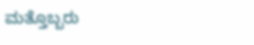ಮತ್ತೊಬ್ಬರು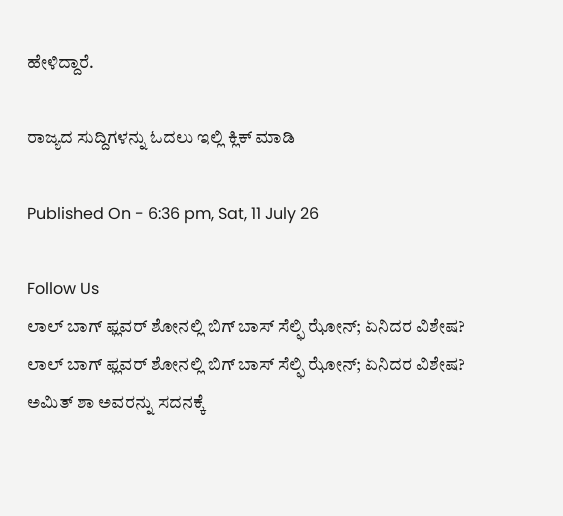ಹೇಳಿದ್ದಾರೆ.

ರಾಜ್ಯದ ಸುದ್ದಿಗಳನ್ನು ಓದಲು ಇಲ್ಲಿ ಕ್ಲಿಕ್ ಮಾಡಿ

Published On - 6:36 pm, Sat, 11 July 26

Follow Us
ಲಾಲ್ ಬಾಗ್ ಫ್ಲವರ್ ಶೋನಲ್ಲಿ ಬಿಗ್ ಬಾಸ್ ಸೆಲ್ಫಿ ಝೋನ್; ಏನಿದರ ವಿಶೇಷ?
ಲಾಲ್ ಬಾಗ್ ಫ್ಲವರ್ ಶೋನಲ್ಲಿ ಬಿಗ್ ಬಾಸ್ ಸೆಲ್ಫಿ ಝೋನ್; ಏನಿದರ ವಿಶೇಷ?
ಅಮಿತ್ ಶಾ ಅವರನ್ನು ಸದನಕ್ಕೆ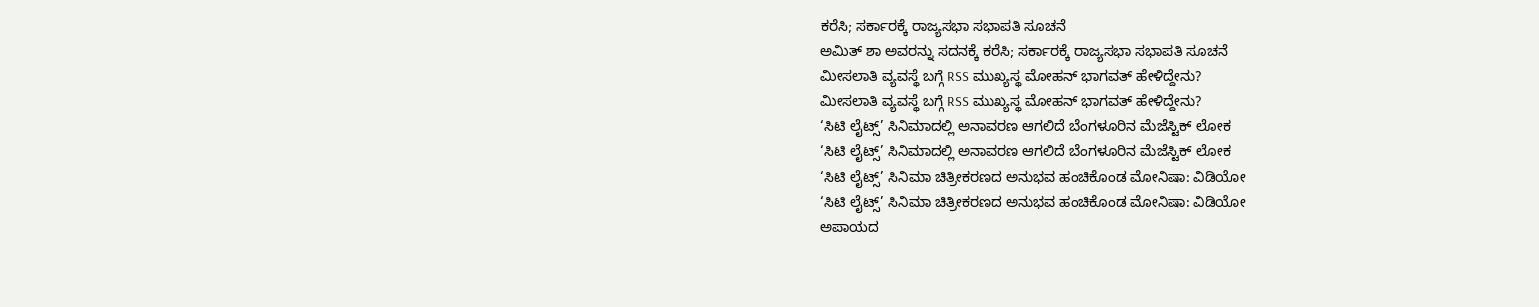ಕರೆಸಿ; ಸರ್ಕಾರಕ್ಕೆ ರಾಜ್ಯಸಭಾ ಸಭಾಪತಿ ಸೂಚನೆ
ಅಮಿತ್ ಶಾ ಅವರನ್ನು ಸದನಕ್ಕೆ ಕರೆಸಿ; ಸರ್ಕಾರಕ್ಕೆ ರಾಜ್ಯಸಭಾ ಸಭಾಪತಿ ಸೂಚನೆ
ಮೀಸಲಾತಿ ವ್ಯವಸ್ಥೆ ಬಗ್ಗೆ RSS ಮುಖ್ಯಸ್ಥ ಮೋಹನ್ ಭಾಗವತ್ ಹೇಳಿದ್ದೇನು?
ಮೀಸಲಾತಿ ವ್ಯವಸ್ಥೆ ಬಗ್ಗೆ RSS ಮುಖ್ಯಸ್ಥ ಮೋಹನ್ ಭಾಗವತ್ ಹೇಳಿದ್ದೇನು?
‘ಸಿಟಿ ಲೈಟ್ಸ್’ ಸಿನಿಮಾದಲ್ಲಿ ಅನಾವರಣ ಆಗಲಿದೆ ಬೆಂಗಳೂರಿನ ಮೆಜೆಸ್ಟಿಕ್ ಲೋಕ
‘ಸಿಟಿ ಲೈಟ್ಸ್’ ಸಿನಿಮಾದಲ್ಲಿ ಅನಾವರಣ ಆಗಲಿದೆ ಬೆಂಗಳೂರಿನ ಮೆಜೆಸ್ಟಿಕ್ ಲೋಕ
‘ಸಿಟಿ ಲೈಟ್ಸ್’ ಸಿನಿಮಾ ಚಿತ್ರೀಕರಣದ ಅನುಭವ ಹಂಚಿಕೊಂಡ ಮೋನಿಷಾ: ವಿಡಿಯೋ
‘ಸಿಟಿ ಲೈಟ್ಸ್’ ಸಿನಿಮಾ ಚಿತ್ರೀಕರಣದ ಅನುಭವ ಹಂಚಿಕೊಂಡ ಮೋನಿಷಾ: ವಿಡಿಯೋ
ಅಪಾಯದ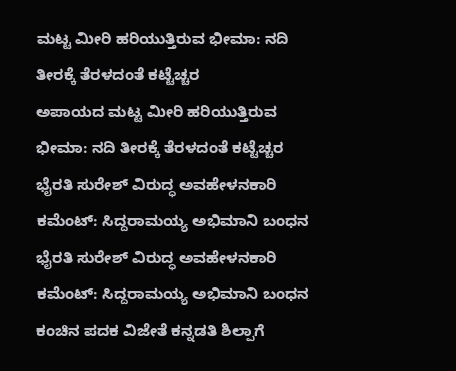ಮಟ್ಟ ಮೀರಿ ಹರಿಯುತ್ತಿರುವ ಭೀಮಾ: ನದಿ ತೀರಕ್ಕೆ ತೆರಳದಂತೆ ಕಟ್ಟೆಚ್ಚರ
ಅಪಾಯದ ಮಟ್ಟ ಮೀರಿ ಹರಿಯುತ್ತಿರುವ ಭೀಮಾ: ನದಿ ತೀರಕ್ಕೆ ತೆರಳದಂತೆ ಕಟ್ಟೆಚ್ಚರ
ಭೈರತಿ ಸುರೇಶ್ ವಿರುದ್ಧ ಅವಹೇಳನಕಾರಿ ಕಮೆಂಟ್: ಸಿದ್ದರಾಮಯ್ಯ ಅಭಿಮಾನಿ ಬಂಧನ
ಭೈರತಿ ಸುರೇಶ್ ವಿರುದ್ಧ ಅವಹೇಳನಕಾರಿ ಕಮೆಂಟ್: ಸಿದ್ದರಾಮಯ್ಯ ಅಭಿಮಾನಿ ಬಂಧನ
ಕಂಚಿನ ಪದಕ ವಿಜೇತೆ ಕನ್ನಡತಿ ಶಿಲ್ಪಾಗೆ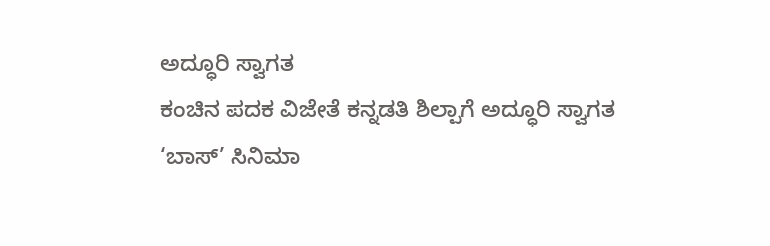ಅದ್ಧೂರಿ ಸ್ವಾಗತ
ಕಂಚಿನ ಪದಕ ವಿಜೇತೆ ಕನ್ನಡತಿ ಶಿಲ್ಪಾಗೆ ಅದ್ಧೂರಿ ಸ್ವಾಗತ
‘ಬಾಸ್’ ಸಿನಿಮಾ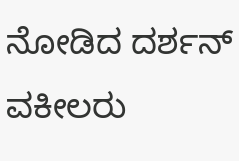ನೋಡಿದ ದರ್ಶನ್ ವಕೀಲರು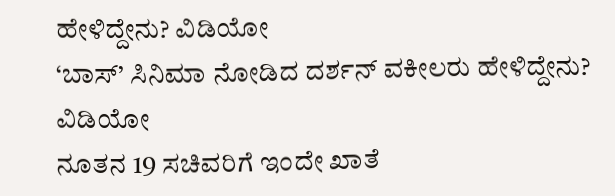ಹೇಳಿದ್ದೇನು? ವಿಡಿಯೋ
‘ಬಾಸ್’ ಸಿನಿಮಾ ನೋಡಿದ ದರ್ಶನ್ ವಕೀಲರು ಹೇಳಿದ್ದೇನು? ವಿಡಿಯೋ
ನೂತನ 19 ಸಚಿವರಿಗೆ ಇಂದೇ ಖಾತೆ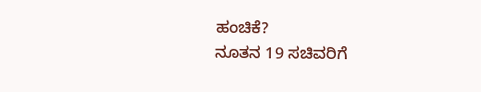ಹಂಚಿಕೆ?
ನೂತನ 19 ಸಚಿವರಿಗೆ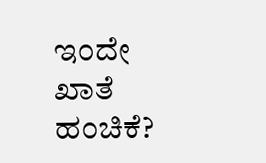ಇಂದೇ ಖಾತೆ ಹಂಚಿಕೆ?